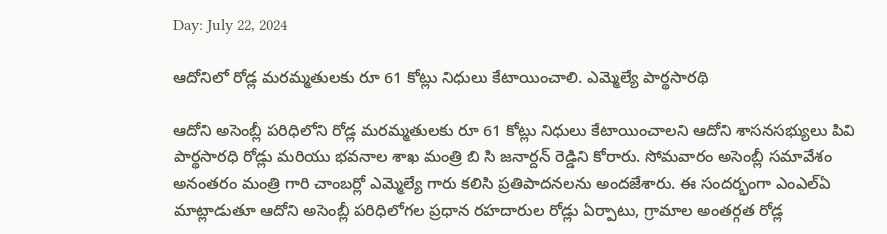Day: July 22, 2024

ఆదోనిలో రోడ్ల మరమ్మతులకు రూ 61 కోట్లు నిధులు కేటాయించాలి. ఎమ్మెల్యే పార్థసారథి

ఆదోని అసెంబ్లీ పరిధిలోని రోడ్ల మరమ్మతులకు రూ 61 కోట్లు నిధులు కేటాయించాలని ఆదోని శాసనసభ్యులు పివి పార్థసారధి రోడ్లు మరియు భవనాల శాఖ మంత్రి బి సి జనార్దన్ రెడ్డిని కోరారు. సోమవారం అసెంబ్లీ సమావేశం అనంతరం మంత్రి గారి చాంబర్లో ఎమ్మెల్యే గారు కలిసి ప్రతిపాదనలను అందజేశారు. ఈ సందర్భంగా ఎంఎల్ఏ మాట్లాడుతూ ఆదోని అసెంబ్లీ పరిధిలోగల ప్రధాన రహదారుల రోడ్లు ఏర్పాటు, గ్రామాల అంతర్గత రోడ్ల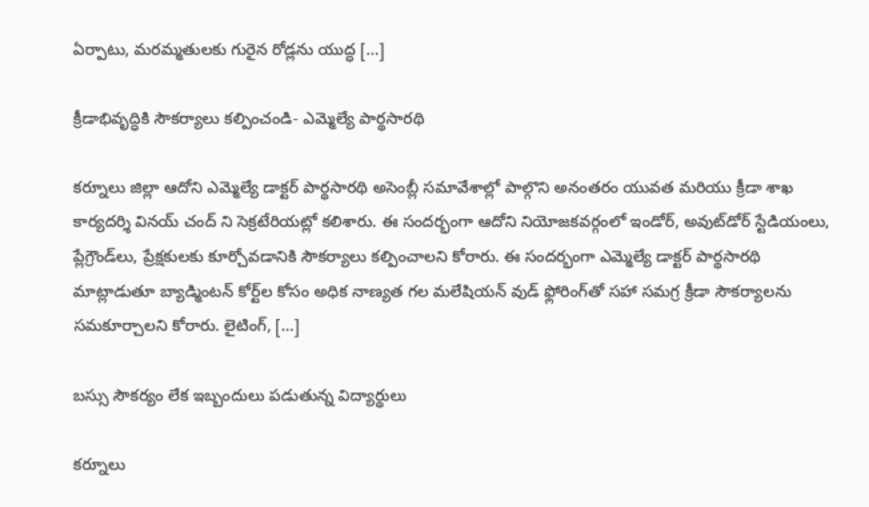ఏర్పాటు, మరమ్మతులకు గురైన రోడ్లను యుద్ధ […]

క్రీడాభివృద్ధికి సౌకర్యాలు కల్పించండి- ఎమ్మెల్యే పార్థసారథి

కర్నూలు జిల్లా ఆదోని ఎమ్మెల్యే డాక్టర్ పార్థసారథి అసెంబ్లీ సమావేశాల్లో పాల్గొని అనంతరం యువత మరియు క్రీడా శాఖ కార్యదర్శి వినయ్ చంద్ ని సెక్రటేరియట్లో కలిశారు. ఈ సందర్భంగా ఆదోని నియోజకవర్గంలో ఇండోర్, అవుట్‌డోర్ స్టేడియంలు, ప్లేగ్రౌండ్‌లు, ప్రేక్షకులకు కూర్చోవడానికి సౌకర్యాలు కల్పించాలని కోరారు. ఈ సందర్భంగా ఎమ్మెల్యే డాక్టర్ పార్థసారథి మాట్లాడుతూ బ్యాడ్మింటన్ కోర్ట్‌ల కోసం అధిక నాణ్యత గల మలేషియన్ వుడ్ ఫ్లోరింగ్‌తో సహా సమగ్ర క్రీడా సౌకర్యాలను సమకూర్చాలని కోరారు. లైటింగ్, […]

బస్సు సౌకర్యం లేక ఇబ్బందులు పడుతున్న విద్యార్థులు

కర్నూలు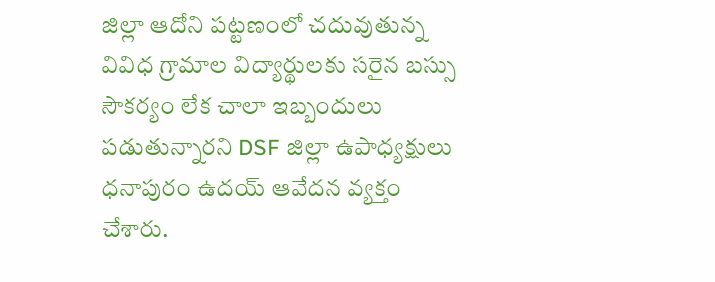జిల్లా ఆదోని పట్టణంలో చదువుతున్న వివిధ గ్రామాల విద్యార్థులకు సరైన బస్సు సౌకర్యం లేక చాలా ఇబ్బందులు పడుతున్నారని DSF జిల్లా ఉపాధ్యక్షులు ధనాపురం ఉదయ్ ఆవేదన వ్యక్తం చేశారు.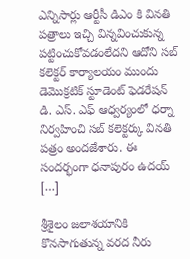ఎన్నిసార్లు ఆర్టీసీ డిఎం కి వినతి పత్రాలు ఇచ్చి విన్నవించుకున్న పట్టించుకోవడంలేదని ఆదోని సబ్ కలెక్టర్ కార్యాలయం ముందు డెమొక్రటిక్ స్టూడెంట్ ఫెడరేషన్ డి. ఎస్. ఎఫ్ ఆధ్వర్యంలో ధర్నా నిర్వహించి సబ్ కలెక్టర్కు వినతి పత్రం అందజేశారు. ఈ సందర్భంగా ధనాపురం ఉదయ్ […]

శ్రీశైలం జలాశయానికి కొనసాగుతున్న వరద నీరు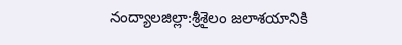నంద్యాలజిల్లా:శ్రీశైలం జలాశయానికి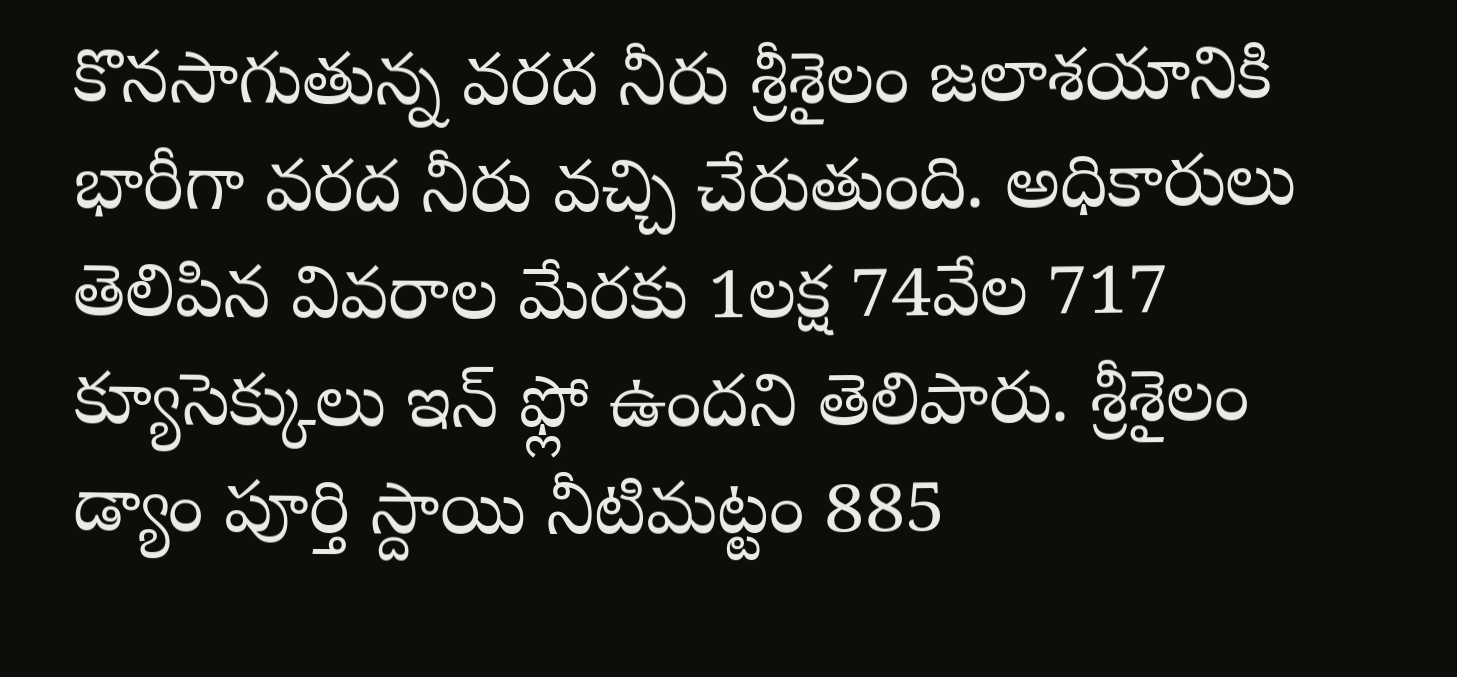కొనసాగుతున్న వరద నీరు శ్రీశైలం జలాశయానికి భారీగా వరద నీరు వచ్చి చేరుతుంది. అధికారులు తెలిపిన వివరాల మేరకు 1లక్ష 74వేల 717 క్యూసెక్కులు ఇన్ ఫ్లో ఉందని తెలిపారు. శ్రీశైలం డ్యాం పూర్తి స్దాయి నీటిమట్టం 885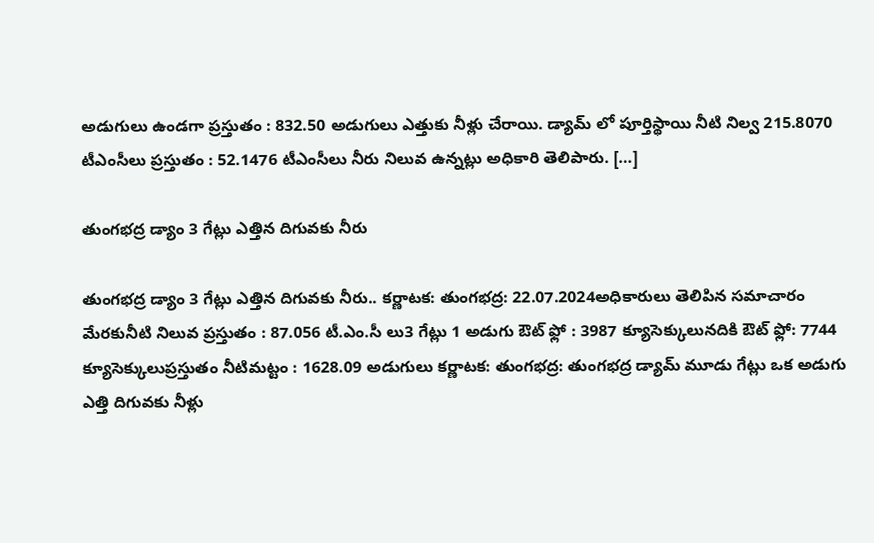అడుగులు ఉండగా ప్రస్తుతం : 832.50 అడుగులు ఎత్తుకు నీళ్లు చేరాయి. డ్యామ్ లో పూర్తిస్థాయి నీటి నిల్వ 215.8070 టీఎంసీలు ప్రస్తుతం : 52.1476 టీఎంసీలు నీరు నిలువ ఉన్నట్లు అధికారి తెలిపారు. […]

తుంగభద్ర డ్యాం 3 గేట్లు ఎత్తిన దిగువకు నీరు

తుంగభద్ర డ్యాం 3 గేట్లు ఎత్తిన దిగువకు నీరు.. కర్ణాటక: తుంగభద్ర: 22.07.2024అధికారులు తెలిపిన సమాచారం మేరకునీటి నిలువ ప్రస్తుతం : 87.056 టీ.ఎం.సీ లు3 గేట్లు 1 అడుగు ఔట్ ఫ్లో : 3987 క్యూసెక్కులునదికి ఔట్ ఫ్లో: 7744 క్యూసెక్కులుప్రస్తుతం నీటిమట్టం : 1628.09 అడుగులు కర్ణాటక: తుంగభద్ర: తుంగభద్ర డ్యామ్ మూడు గేట్లు ఒక అడుగు ఎత్తి దిగువకు నీళ్లు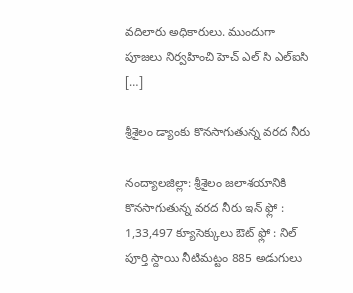వదిలారు అధికారులు. ముందుగా పూజలు నిర్వహించి హెచ్ ఎల్ సి ఎల్ఐసి […]

శ్రీశైలం డ్యాంకు కొనసాగుతున్న వరద నీరు

నంద్యాలజిల్లా: శ్రీశైలం జలాశయానికి కొనసాగుతున్న వరద నీరు ఇన్ ఫ్లో : 1,33,497 క్యూసెక్కులు ఔట్ ఫ్లో : నిల్ పూర్తి స్దాయి నీటిమట్టం 885 అడుగులు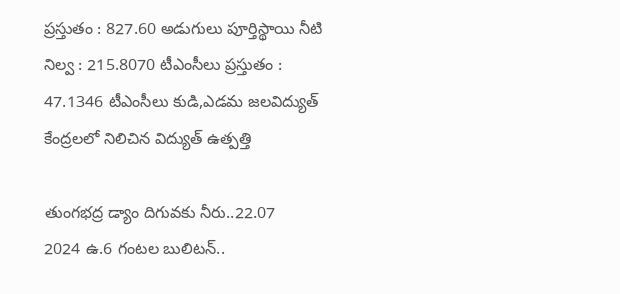ప్రస్తుతం : 827.60 అడుగులు పూర్తిస్థాయి నీటి నిల్వ : 215.8070 టీఎంసీలు ప్రస్తుతం : 47.1346 టీఎంసీలు కుడి,ఎడమ జలవిద్యుత్ కేంద్రలలో నిలిచిన విద్యుత్ ఉత్పత్తి

తుంగభద్ర డ్యాం దిగువకు నీరు..22.07
2024 ఉ.6 గంటల బులిటన్..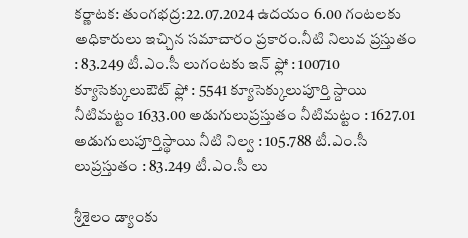కర్ణాటక: తుంగభద్ర:22.07.2024 ఉదయం 6.00 గంటలకు అధికారులు ఇచ్చిన సమాచారం ప్రకారం.నీటి నిలువ ప్రస్తుతం : 83.249 టీ.ఎం.సీ లుగంటకు ఇన్ ఫ్లో : 100710 క్యూసెక్కులుఔట్ ఫ్లో : 5541 క్యూసెక్కులుపూర్తి స్దాయి నీటిమట్టం 1633.00 అడుగులుప్రస్తుతం నీటిమట్టం : 1627.01 అడుగులుపూర్తిస్థాయి నీటి నిల్వ : 105.788 టీ.ఎం.సీ లుప్రస్తుతం : 83.249 టీ.ఎం.సీ లు

శ్రీశైలం డ్యాంకు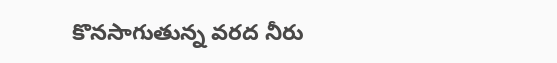కొనసాగుతున్న వరద నీరు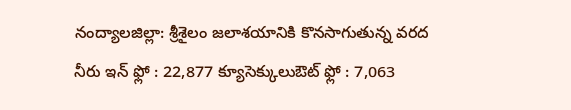నంద్యాలజిల్లా: శ్రీశైలం జలాశయానికి కొనసాగుతున్న వరద నీరు ఇన్ ఫ్లో : 22,877 క్యూసెక్కులుఔట్ ఫ్లో : 7,063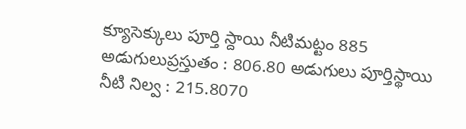క్యూసెక్కులు పూర్తి స్దాయి నీటిమట్టం 885 అడుగులుప్రస్తుతం : 806.80 అడుగులు పూర్తిస్థాయి నీటి నిల్వ : 215.8070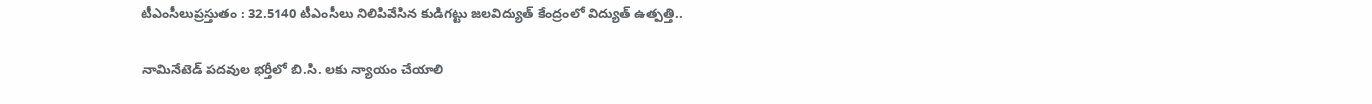టీఎంసీలుప్రస్తుతం : 32.5140 టీఎంసీలు నిలిపివేసిన కుడిగట్టు జలవిద్యుత్ కేంద్రంలో విద్యుత్ ఉత్పత్తి..

నామినేటెడ్ పదవుల భర్తీలో బి.సి. లకు న్యాయం చేయాలి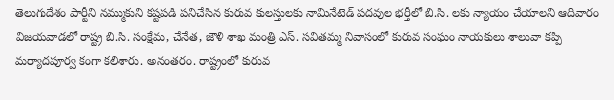తెలుగుదేశం పార్టీని నమ్ముకుని కష్టపడి పనిచేసిన కురువ కులస్తులకు నామినేటెడ్ పదవుల భర్తీలో బి.సి. లకు న్యాయం చేయాలని ఆదివారం విజయవాడలో రాష్ట్ర బి.సి. సంక్షేమ, చేనేత, జౌళి శాఖ మంత్రి ఎస్. సవితమ్మ నివాసంలో కురువ సంఘం నాయకులు శాలువా కప్పి మర్యాదపూర్వ కంగా కలిశారు. అనంతరం. రాష్ట్రంలో కురువ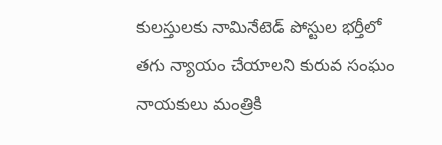కులస్తులకు నామినేటెడ్ పోస్టుల భర్తీలో తగు న్యాయం చేయాలని కురువ సంఘం నాయకులు మంత్రికి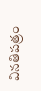వినతిపత్రం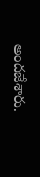అందజేశారు.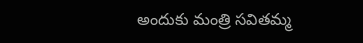అందుకు మంత్రి సవితమ్మ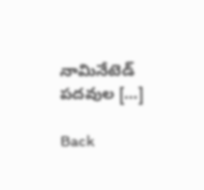నామినేటెడ్ పదవుల […]

Back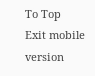To Top
Exit mobile version